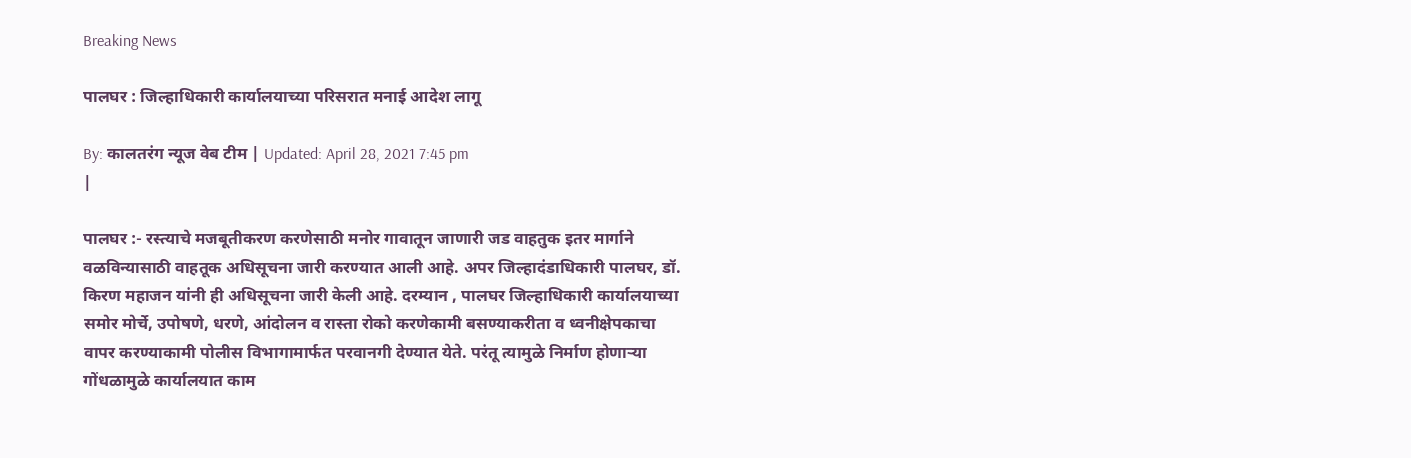Breaking News

पालघर : जिल्हाधिकारी कार्यालयाच्या परिसरात मनाई आदेश लागू

By: कालतरंग न्यूज वेब टीम | Updated: April 28, 2021 7:45 pm
|

पालघर :- रस्त्याचे मजबूतीकरण करणेसाठी मनोर गावातून जाणारी जड वाहतुक इतर मार्गाने वळविन्यासाठी वाहतूक अधिसूचना जारी करण्यात आली आहे. अपर जिल्हादंडाधिकारी पालघर, डॉ. किरण महाजन यांनी ही अधिसूचना जारी केली आहे. दरम्यान , पालघर जिल्हाधिकारी कार्यालयाच्या समोर मोर्चे, उपोषणे, धरणे, आंदोलन व रास्ता रोको करणेकामी बसण्याकरीता व ध्वनीक्षेपकाचा वापर करण्याकामी पोलीस विभागामार्फत परवानगी देण्यात येते. परंतू त्यामुळे निर्माण होणाऱ्या गोंधळामुळे कार्यालयात काम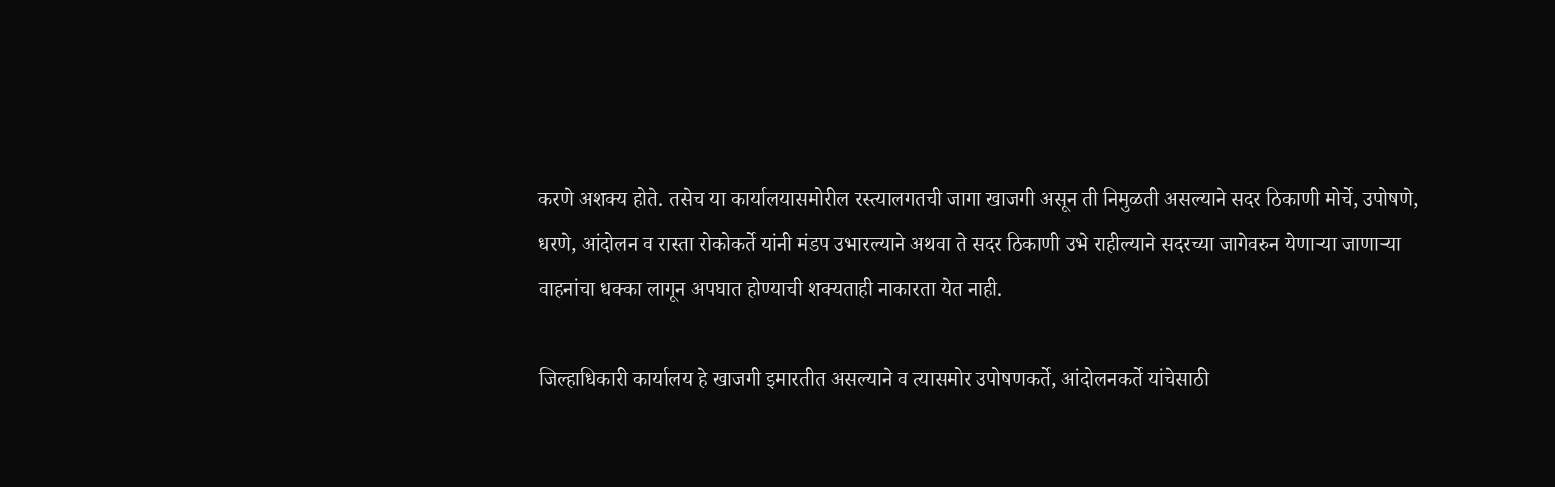करणे अशक्य होते. तसेच या कार्यालयासमोरील रस्त्यालगतची जागा खाजगी असून ती निमुळती असल्याने सदर ठिकाणी मोर्चे, उपोषणे, धरणे, आंदोलन व रास्ता रोकोकर्ते यांनी मंडप उभारल्याने अथवा ते सदर ठिकाणी उभे राहील्याने सदरच्या जागेवरुन येणाऱ्या जाणाऱ्या वाहनांचा धक्का लागून अपघात होण्याची शक्यताही नाकारता येत नाही.

जिल्हाधिकारी कार्यालय हे खाजगी इमारतीत असल्याने व त्यासमोर उपोषणकर्ते, आंदोलनकर्ते यांचेसाठी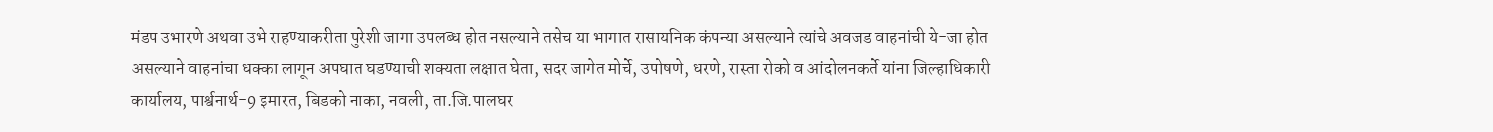मंडप उभारणे अथवा उभे राहण्याकरीता पुरेशी जागा उपलब्ध होत नसल्याने तसेच या भागात रासायनिक कंपन्या असल्याने त्यांचे अवजड वाहनांची ये-जा होत असल्याने वाहनांचा धक्का लागून अपघात घडण्याची शक्यता लक्षात घेता, सदर जागेत मोर्चे, उपोषणे, धरणे, रास्ता रोको व आंदोलनकर्ते यांना जिल्हाधिकारी कार्यालय, पार्श्वनार्थ-9 इमारत, बिडको नाका, नवली, ता.जि.पालघर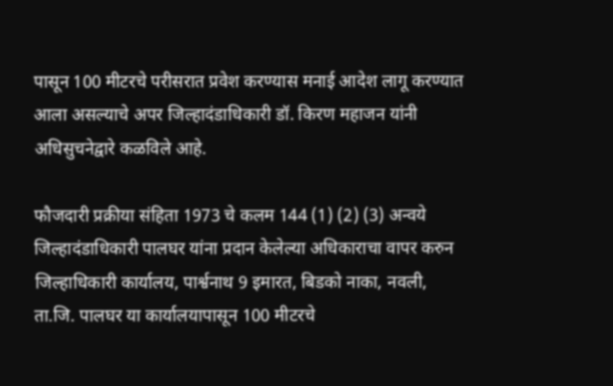पासून 100 मीटरचे परीसरात प्रवेश करण्यास मनाई आदेश लागू करण्यात आला असल्याचे अपर जिल्हादंडाधिकारी डॉ. किरण महाजन यांनी अधिसुचनेद्वारे कळविले आहे.

फौजदारी प्रक्रीया संहिता 1973 चे कलम 144 (1) (2) (3) अन्वये जिल्हादंडाधिकारी पालघर यांना प्रदान केलेल्या अधिकाराचा वापर करुन जिल्हाधिकारी कार्यालय, पार्श्वनाथ 9 इमारत, बिडको नाका, नवली, ता.जि. पालघर या कार्यालयापासून 100 मीटरचे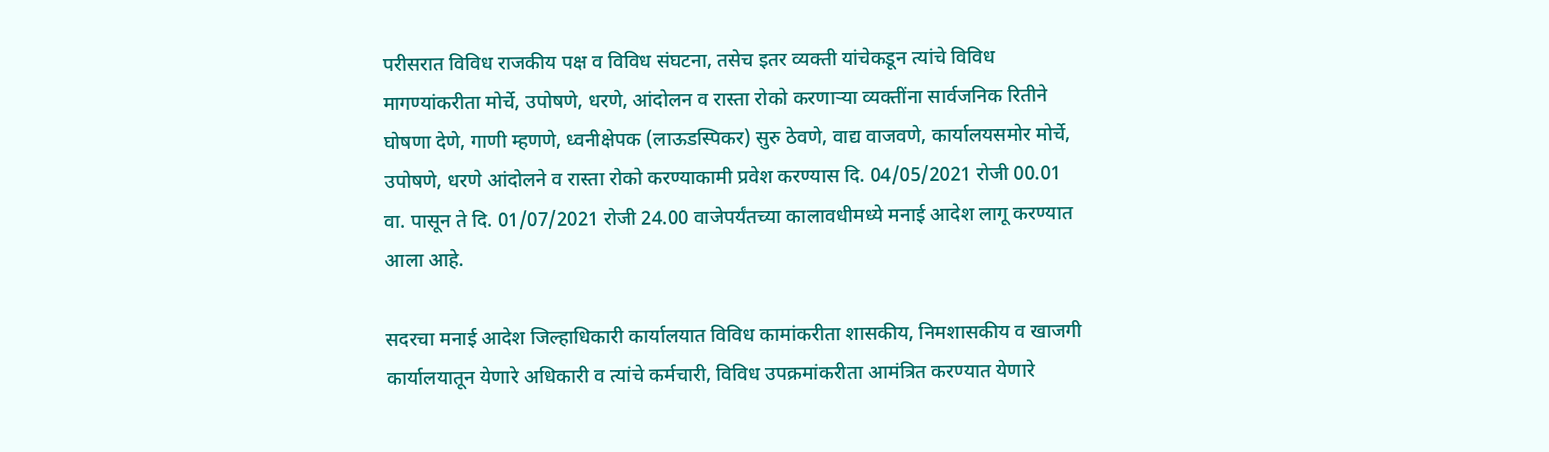परीसरात विविध राजकीय पक्ष व विविध संघटना, तसेच इतर व्यक्ती यांचेकडून त्यांचे विविध मागण्यांकरीता मोर्चे, उपोषणे, धरणे, आंदोलन व रास्ता रोको करणाऱ्या व्यक्तींना सार्वजनिक रितीने घोषणा देणे, गाणी म्हणणे, ध्वनीक्षेपक (लाऊडस्पिकर) सुरु ठेवणे, वाद्य वाजवणे, कार्यालयसमोर मोर्चे, उपोषणे, धरणे आंदोलने व रास्ता रोको करण्याकामी प्रवेश करण्यास दि. 04/05/2021 रोजी 00.01 वा. पासून ते दि. 01/07/2021 रोजी 24.00 वाजेपर्यंतच्या कालावधीमध्ये मनाई आदेश लागू करण्यात आला आहे.

सदरचा मनाई आदेश जिल्हाधिकारी कार्यालयात विविध कामांकरीता शासकीय, निमशासकीय व खाजगी कार्यालयातून येणारे अधिकारी व त्यांचे कर्मचारी, विविध उपक्रमांकरीता आमंत्रित करण्यात येणारे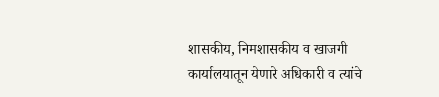शासकीय, निमशासकीय व खाजगी कार्यालयातून येणारे अधिकारी व त्यांचे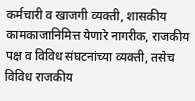कर्मचारी व खाजगी व्यक्ती, शासकीय कामकाजानिमित्त येणारे नागरीक, राजकीय पक्ष व विविध संघटनांच्या व्यक्ती, तसेच विविध राजकीय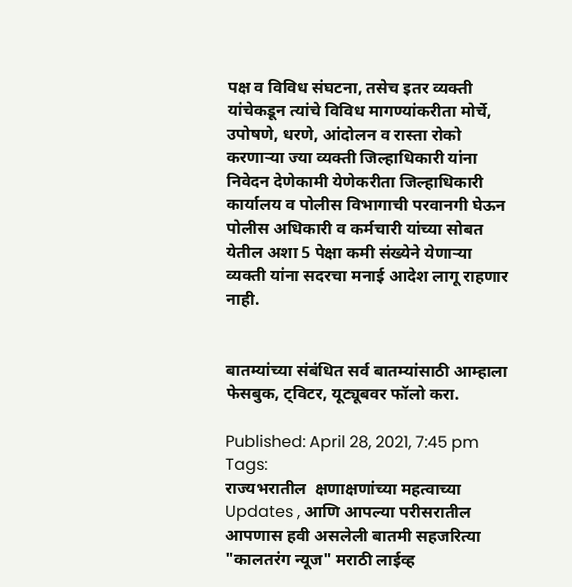पक्ष व विविध संघटना, तसेच इतर व्यक्ती यांचेकडून त्यांचे विविध मागण्यांकरीता मोर्चे, उपोषणे, धरणे, आंदोलन व रास्ता रोको करणाऱ्या ज्या व्यक्ती जिल्हाधिकारी यांना निवेदन देणेकामी येणेकरीता जिल्हाधिकारी कार्यालय व पोलीस विभागाची परवानगी घेऊन पोलीस अधिकारी व कर्मचारी यांच्या सोबत येतील अशा 5 पेक्षा कमी संख्येने येणाऱ्या व्यक्ती यांना सदरचा मनाई आदेश लागू राहणार नाही.


बातम्यांच्या संबंधित सर्व बातम्यांसाठी आम्हाला फेसबुक, ट्विटर, यूट्यूबवर फॉलो करा.

Published: April 28, 2021, 7:45 pm
Tags:
राज्यभरातील  क्षणाक्षणांच्या महत्वाच्या  Updates , आणि आपल्या परीसरातील आपणास हवी असलेली बातमी सहजरित्या "कालतरंग न्यूज" मराठी लाईव्ह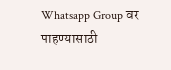Whatsapp Group वर पाहण्यासाठी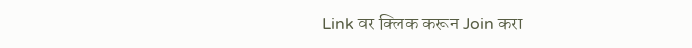Link वर क्लिक करून Join करा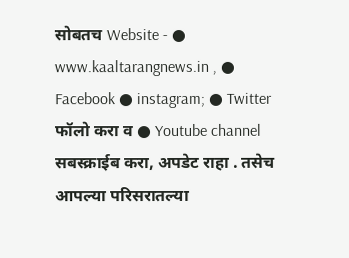सोबतच Website - ● www.kaaltarangnews.in , ● Facebook ● instagram; ● Twitter फॉलो करा व ● Youtube channel सबस्क्राईब करा, अपडेट राहा . तसेच आपल्या परिसरातल्या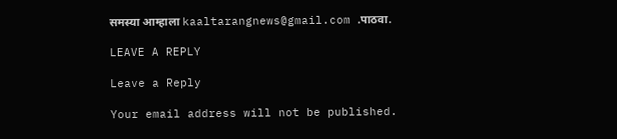समस्या आम्हाला kaaltarangnews@gmail.com .पाठवा.

LEAVE A REPLY

Leave a Reply

Your email address will not be published.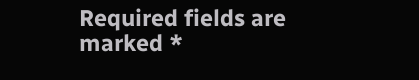Required fields are marked *